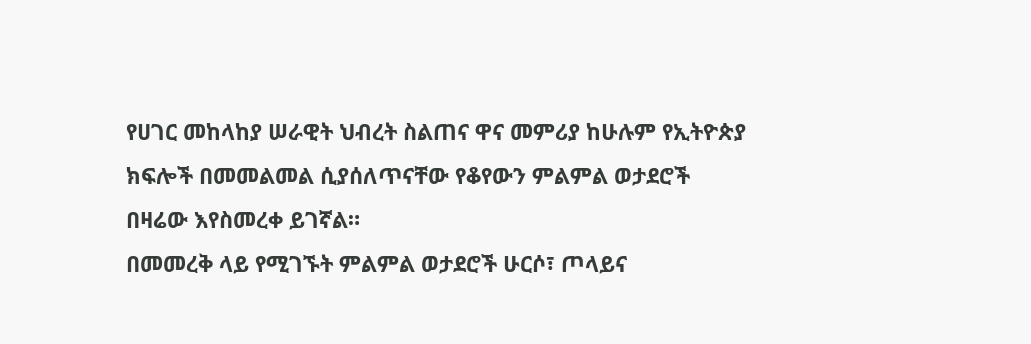የሀገር መከላከያ ሠራዊት ህብረት ስልጠና ዋና መምሪያ ከሁሉም የኢትዮጵያ ክፍሎች በመመልመል ሲያሰለጥናቸው የቆየውን ምልምል ወታደሮች በዛሬው እየስመረቀ ይገኛል።
በመመረቅ ላይ የሚገኙት ምልምል ወታደሮች ሁርሶ፣ ጦላይና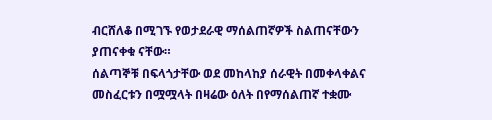ብርሸለቆ በሚገኙ የወታደራዊ ማሰልጠኛዎች ስልጠናቸውን ያጠናቀቁ ናቸው።
ሰልጣኞቹ በፍላጎታቸው ወደ መከላከያ ሰራዊት በመቀላቀልና መስፈርቱን በሟሟላት በዛሬው ዕለት በየማሰልጠኛ ተቋሙ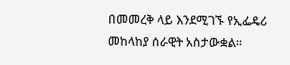በመመረቅ ላይ እንደሚገኙ የኢፌዴሪ መከላከያ ሰራዊት አስታውቋል።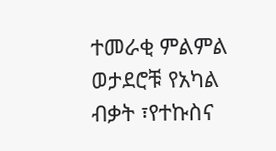ተመራቂ ምልምል ወታደሮቹ የአካል ብቃት ፣የተኩስና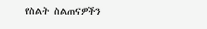የስልት ስልጠናዎችን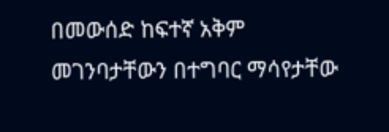በመውሰድ ከፍተኛ አቅም መገንባታቸውን በተግባር ማሳየታቸው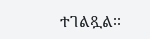ተገልጿል፡፡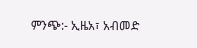ምንጭ:- ኢዜአ፣ አብመድ